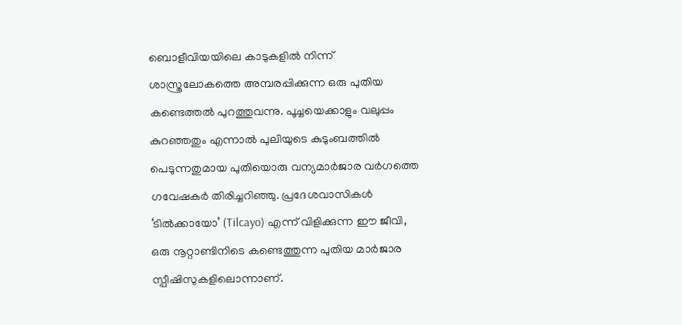ബൊളീവിയയിലെ കാടുകളിൽ നിന്ന് ശാസ്ത്രലോകത്തെ അമ്പരപ്പിക്കുന്ന ഒരു പുതിയ കണ്ടെത്തൽ പുറത്തുവന്നു. പൂച്ചയെക്കാളും വലുപ്പം കുറഞ്ഞതും എന്നാൽ പുലിയുടെ കുടുംബത്തിൽ പെടുന്നതുമായ പുതിയൊരു വന്യമാർജാര വർഗത്തെ ഗവേഷകർ തിരിച്ചറിഞ്ഞു. പ്രദേശവാസികൾ ‘ടിൽക്കായോ’ (Tilcayo) എന്ന് വിളിക്കുന്ന ഈ ജീവി, ഒരു നൂറ്റാണ്ടിനിടെ കണ്ടെത്തുന്ന പുതിയ മാർജാര സ്പീഷിസുകളിലൊന്നാണ്.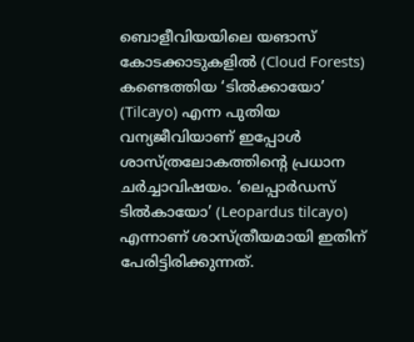ബൊളീവിയയിലെ യങാസ് കോടക്കാടുകളിൽ (Cloud Forests) കണ്ടെത്തിയ ‘ടിൽക്കായോ’ (Tilcayo) എന്ന പുതിയ വന്യജീവിയാണ് ഇപ്പോൾ ശാസ്ത്രലോകത്തിന്റെ പ്രധാന ചർച്ചാവിഷയം. ‘ലെപ്പാർഡസ് ടിൽകായോ’ (Leopardus tilcayo) എന്നാണ് ശാസ്ത്രീയമായി ഇതിന് പേരിട്ടിരിക്കുന്നത്.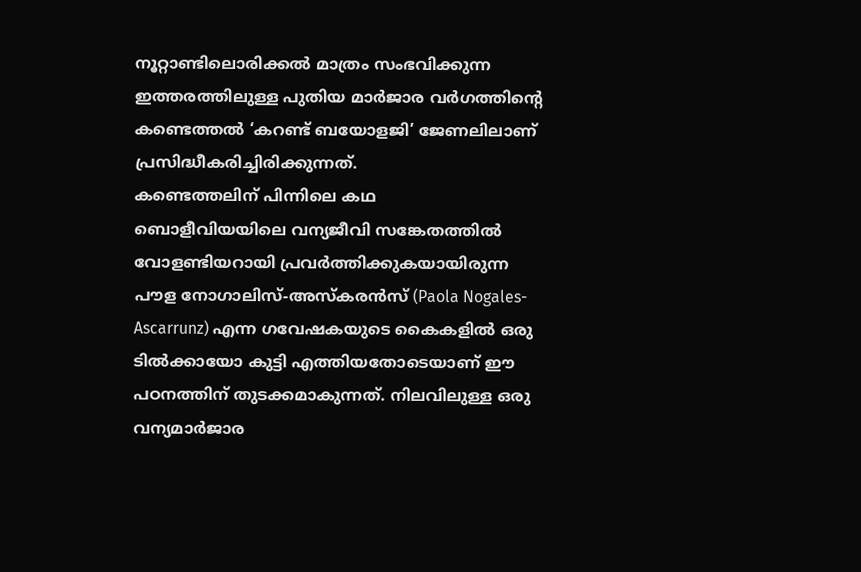നൂറ്റാണ്ടിലൊരിക്കൽ മാത്രം സംഭവിക്കുന്ന ഇത്തരത്തിലുള്ള പുതിയ മാർജാര വർഗത്തിന്റെ കണ്ടെത്തൽ ‘കറണ്ട് ബയോളജി’ ജേണലിലാണ് പ്രസിദ്ധീകരിച്ചിരിക്കുന്നത്.
കണ്ടെത്തലിന് പിന്നിലെ കഥ
ബൊളീവിയയിലെ വന്യജീവി സങ്കേതത്തിൽ വോളണ്ടിയറായി പ്രവർത്തിക്കുകയായിരുന്ന പൗള നോഗാലിസ്-അസ്കരൻസ് (Paola Nogales-Ascarrunz) എന്ന ഗവേഷകയുടെ കൈകളിൽ ഒരു ടിൽക്കായോ കുട്ടി എത്തിയതോടെയാണ് ഈ പഠനത്തിന് തുടക്കമാകുന്നത്. നിലവിലുള്ള ഒരു വന്യമാർജാര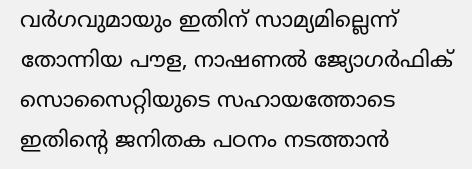വർഗവുമായും ഇതിന് സാമ്യമില്ലെന്ന് തോന്നിയ പൗള, നാഷണൽ ജ്യോഗർഫിക് സൊസൈറ്റിയുടെ സഹായത്തോടെ ഇതിന്റെ ജനിതക പഠനം നടത്താൻ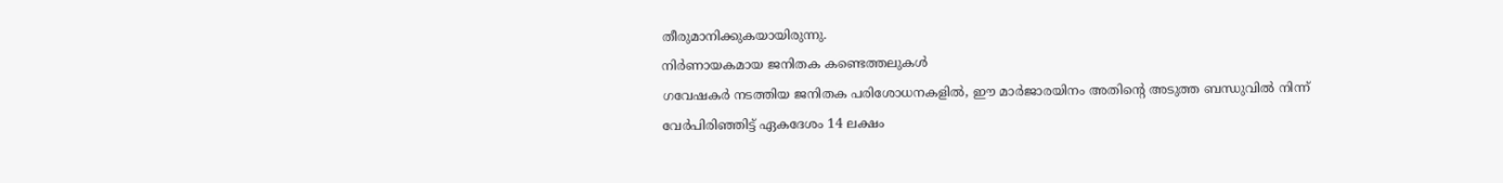തീരുമാനിക്കുകയായിരുന്നു.
നിർണായകമായ ജനിതക കണ്ടെത്തലുകൾ
ഗവേഷകർ നടത്തിയ ജനിതക പരിശോധനകളിൽ, ഈ മാർജാരയിനം അതിന്റെ അടുത്ത ബന്ധുവിൽ നിന്ന് വേർപിരിഞ്ഞിട്ട് ഏകദേശം 14 ലക്ഷം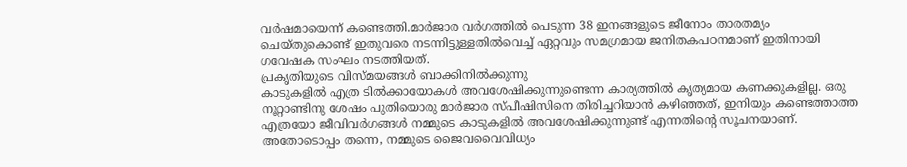വർഷമായെന്ന് കണ്ടെത്തി.മാർജാര വർഗത്തിൽ പെടുന്ന 38 ഇനങ്ങളുടെ ജീനോം താരതമ്യം ചെയ്തുകൊണ്ട് ഇതുവരെ നടന്നിട്ടുള്ളതിൽവെച്ച് ഏറ്റവും സമഗ്രമായ ജനിതകപഠനമാണ് ഇതിനായി ഗവേഷക സംഘം നടത്തിയത്.
പ്രകൃതിയുടെ വിസ്മയങ്ങൾ ബാക്കിനിൽക്കുന്നു
കാടുകളിൽ എത്ര ടിൽക്കായോകൾ അവശേഷിക്കുന്നുണ്ടെന്ന കാര്യത്തിൽ കൃത്യമായ കണക്കുകളില്ല. ഒരു നൂറ്റാണ്ടിനു ശേഷം പുതിയൊരു മാർജാര സ്പീഷിസിനെ തിരിച്ചറിയാൻ കഴിഞ്ഞത്, ഇനിയും കണ്ടെത്താത്ത എത്രയോ ജീവിവർഗങ്ങൾ നമ്മുടെ കാടുകളിൽ അവശേഷിക്കുന്നുണ്ട് എന്നതിന്റെ സൂചനയാണ്. അതോടൊപ്പം തന്നെ, നമ്മുടെ ജൈവവൈവിധ്യം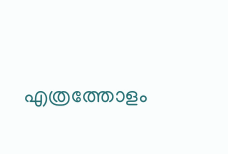എത്രത്തോളം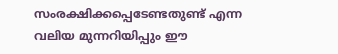സംരക്ഷിക്കപ്പെടേണ്ടതുണ്ട് എന്ന വലിയ മുന്നറിയിപ്പും ഈ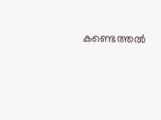കണ്ടെത്തൽ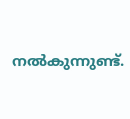നൽകുന്നുണ്ട്.